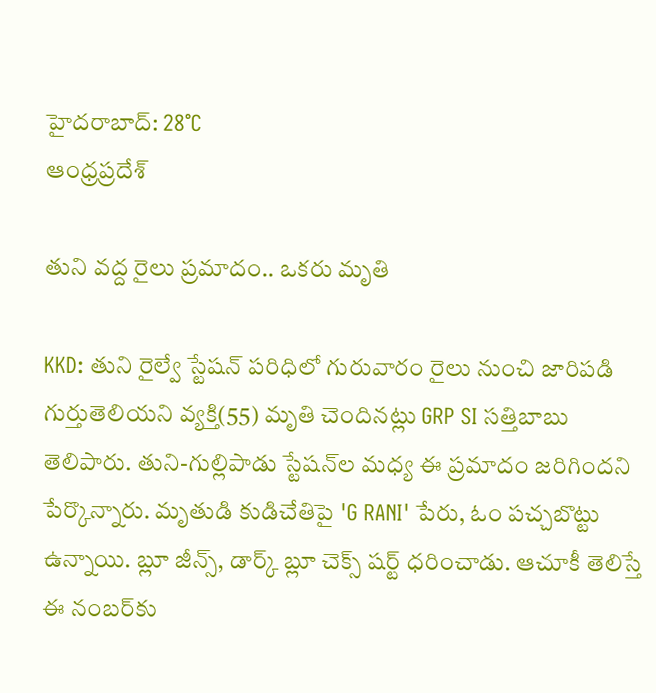హైదరాబాద్: 28°C
ఆంధ్రప్రదేశ్

తుని వద్ద రైలు ప్రమాదం.. ఒకరు మృతి

KKD: తుని రైల్వే స్టేషన్ పరిధిలో గురువారం రైలు నుంచి జారిపడి గుర్తుతెలియని వ్యక్తి(55) మృతి చెందినట్లు GRP SI సత్తిబాబు తెలిపారు. తుని-గుల్లిపాడు స్టేషన్‌ల మధ్య ఈ ప్రమాదం జరిగిందని పేర్కొన్నారు. మృతుడి కుడిచేతిపై 'G RANI' పేరు, ఓం పచ్చబొట్టు ఉన్నాయి. బ్లూ జీన్స్, డార్క్ బ్లూ చెక్స్ షర్ట్ ధరించాడు. ఆచూకీ తెలిస్తే ఈ నంబర్‌కు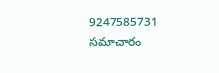9247585731 సమాచారం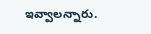ఇవ్వాలన్నారు.